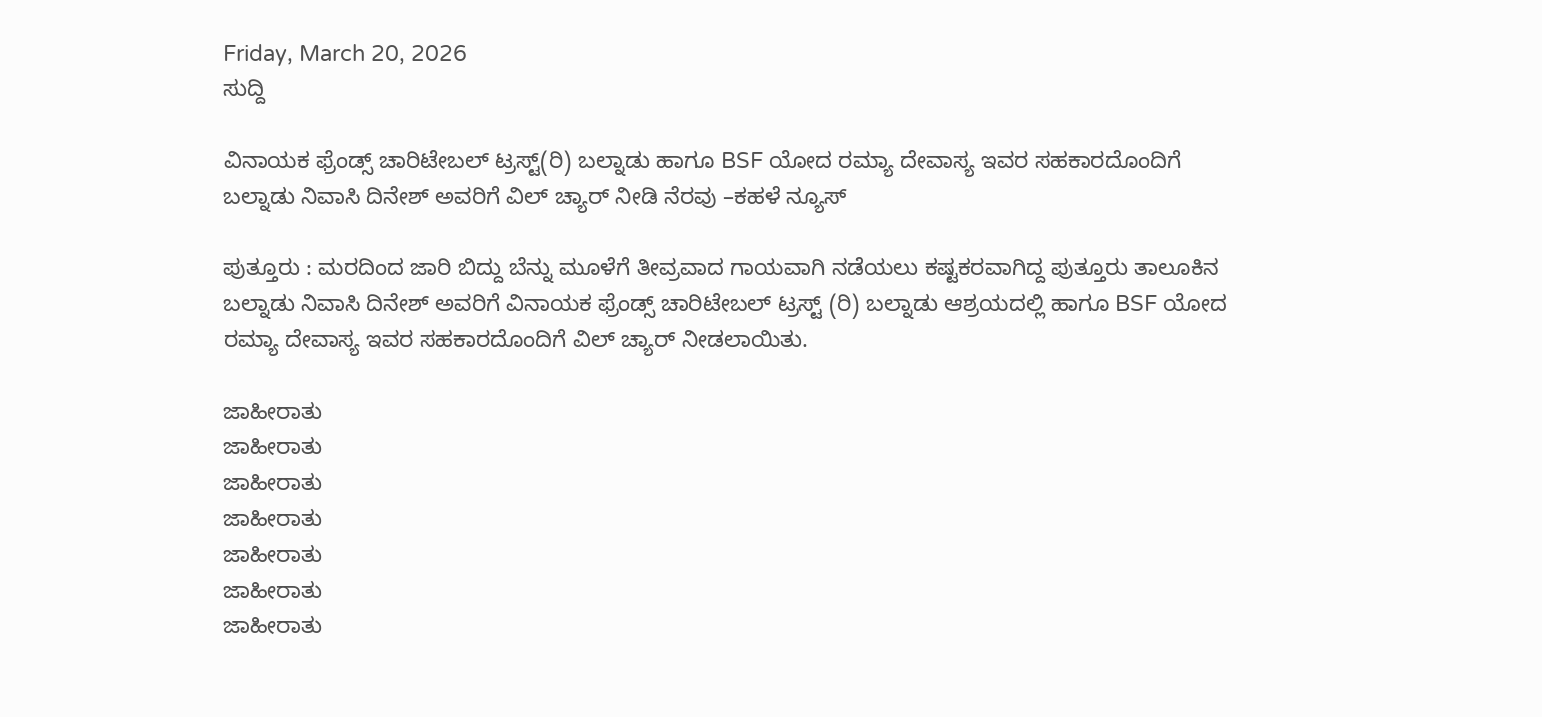Friday, March 20, 2026
ಸುದ್ದಿ

ವಿನಾಯಕ ಫ್ರೆಂಡ್ಸ್ ಚಾರಿಟೇಬಲ್ ಟ್ರಸ್ಟ್(ರಿ) ಬಲ್ನಾಡು ಹಾಗೂ BSF ಯೋದ ರಮ್ಯಾ ದೇವಾಸ್ಯ ಇವರ ಸಹಕಾರದೊಂದಿಗೆ ಬಲ್ನಾಡು ನಿವಾಸಿ ದಿನೇಶ್ ಅವರಿಗೆ ವಿಲ್ ಚ್ಯಾರ್ ನೀಡಿ ನೆರವು –ಕಹಳೆ ನ್ಯೂಸ್

ಪುತ್ತೂರು : ಮರದಿಂದ ಜಾರಿ ಬಿದ್ದು ಬೆನ್ನು ಮೂಳೆಗೆ ತೀವ್ರವಾದ ಗಾಯವಾಗಿ ನಡೆಯಲು ಕಷ್ಟಕರವಾಗಿದ್ದ ಪುತ್ತೂರು ತಾಲೂಕಿನ ಬಲ್ನಾಡು ನಿವಾಸಿ ದಿನೇಶ್ ಅವರಿಗೆ ವಿನಾಯಕ ಫ್ರೆಂಡ್ಸ್ ಚಾರಿಟೇಬಲ್ ಟ್ರಸ್ಟ್ (ರಿ) ಬಲ್ನಾಡು ಆಶ್ರಯದಲ್ಲಿ ಹಾಗೂ BSF ಯೋದ ರಮ್ಯಾ ದೇವಾಸ್ಯ ಇವರ ಸಹಕಾರದೊಂದಿಗೆ ವಿಲ್ ಚ್ಯಾರ್ ನೀಡಲಾಯಿತು.

ಜಾಹೀರಾತು
ಜಾಹೀರಾತು
ಜಾಹೀರಾತು
ಜಾಹೀರಾತು
ಜಾಹೀರಾತು
ಜಾಹೀರಾತು
ಜಾಹೀರಾತು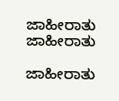ಜಾಹೀರಾತು
ಜಾಹೀರಾತು

ಜಾಹೀರಾತು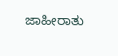ಜಾಹೀರಾತು